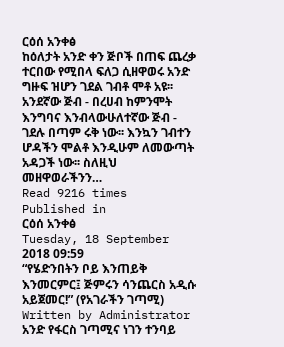ርዕሰ አንቀፅ
ከዕለታት አንድ ቀን ጅቦች በጠፍ ጨረቃ ተርበው የሚበላ ፍለጋ ሲዘዋወሩ አንድ ግዙፍ ዝሆን ገደል ገብቶ ሞቶ አዩ፡፡ አንደኛው ጅብ - በረሀብ ከምንሞት እንግባና እንብላውሁለተኛው ጅብ - ገደሉ በጣም ሩቅ ነው፡፡ እንኳን ገብተን ሆዳችን ሞልቶ እንዲሁም ለመውጣት አዳጋች ነው፡፡ ስለዚህ መዘዋወራችንን…
Read 9216 times
Published in
ርዕሰ አንቀፅ
Tuesday, 18 September 2018 09:59
“የሄድንበትን ቦይ እንጠይቅ እንመርምር፤ ጅምሩን ሳንጨርስ አዲሱ አይጀመር!” (የአገራችን ገጣሚ)
Written by Administrator
አንድ የፋርስ ገጣሚና ነገን ተንባይ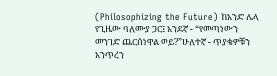(Philosophizing the Future) ከአንድ ሌላ የጊዜው ባለሙያ ጋር፤ አንደኛ - “የመጣነውን መንገድ ጨርሰነዋል ወይ?”ሁለተኛ - ጥያቄዎቹን አንጥረን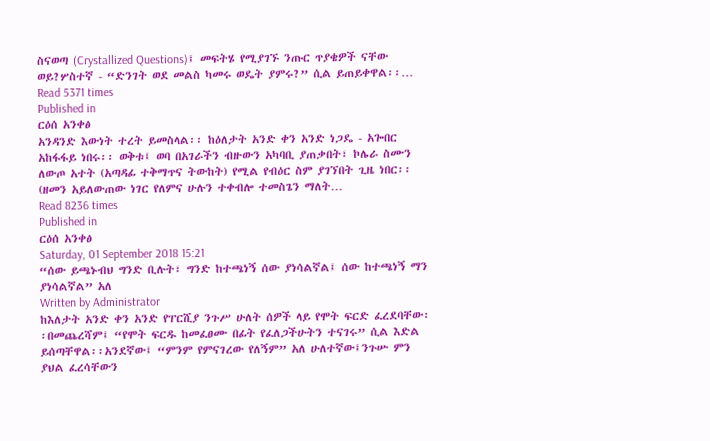ስናወጣ (Crystallized Questions)፤ መፍትሄ የሚያገኙ ንጡር ጥያቄዎች ናቸው ወይ?ሦስተኛ - “ድንገት ወደ መልስ ካመሩ ወዴት ያምሩ?” ሲል ይጠይቀዋል፡፡…
Read 5371 times
Published in
ርዕሰ አንቀፅ
አንዳንድ እውነት ተረት ይመስላል፡፡ ከዕለታት አንድ ቀን አንድ ነጋዴ - አጐበር አከፋፋይ ነበሩ፡፡ ወቅቱ፤ ወባ በአገራችን ብዙውን አካባቢ ያጠቃበት፣ ኮሌራ ስሙን ለውጦ አተት (አጣዳፊ ተቅማጥና ትውከት) የሚል የብዕር ስም ያገኘበት ጊዜ ነበር፡፡ (ዘመን አይለውጠው ነገር የለምና ሁሉን ተቀብሎ ተመስጌን ማለት…
Read 8236 times
Published in
ርዕሰ አንቀፅ
Saturday, 01 September 2018 15:21
“ሰው ይጫኑብህ ግንድ ቢሉት፣ ግንድ ከተጫነኝ ሰው ያነሳልኛል፤ ሰው ከተጫነኝ ማን ያነሳልኛል” አለ
Written by Administrator
ከእለታት አንድ ቀን አንድ የፐርሺያ ንጉሥ ሁለት ሰዎች ላይ የሞት ፍርድ ፈረደባቸው፡፡በመጨረሻም፤ “የሞት ፍርዱ ከመፈፀሙ በፊት የፈለጋችሁትን ተናገሩ” ሲል እድል ይሰጣቸዋል፡፡አንደኛው፤ “ምንም የምናገረው የለኝም” አለ ሁለተኛው፤ንጉሡ ምን ያህል ፈረሳቸውን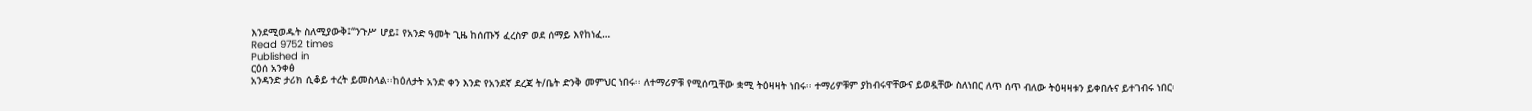እንደሚወዱት ስለሚያውቅ፤“ንጉሥ ሆይ፤ የአንድ ዓመት ጊዜ ከሰጡኝ ፈረስዎ ወደ ሰማይ እየከነፈ…
Read 9752 times
Published in
ርዕሰ አንቀፅ
አንዳንድ ታሪክ ሲቆይ ተረት ይመስላል፡፡ከዕለታት አንድ ቀን እንድ የአንደኛ ደረጃ ት/ቤት ድንቅ መምህር ነበሩ፡፡ ለተማሪዎቹ የሚሰጧቸው ቋሚ ትዕዛዛት ነበሩ፡፡ ተማሪዎቹም ያከብሩዋቸውና ይወዷቸው ስለነበር ለጥ ሰጥ ብለው ትዕዛዛቱን ይቀበሉና ይተገብሩ ነበር፡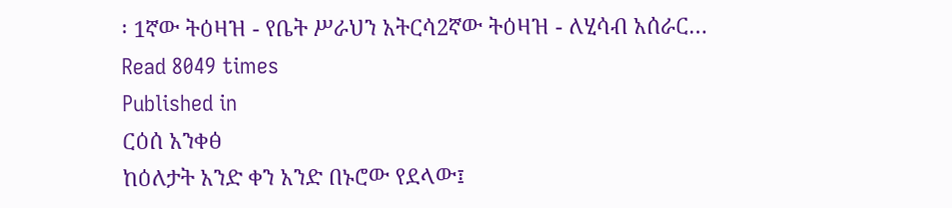፡ 1ኛው ትዕዛዝ - የቤት ሥራህን አትርሳ2ኛው ትዕዛዝ - ለሂሳብ አሰራር…
Read 8049 times
Published in
ርዕሰ አንቀፅ
ከዕለታት አንድ ቀን አንድ በኑሮው የደላው፤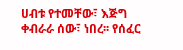ሀብቱ የተመቸው፣ እጅግ ቀብራራ ሰው፣ ነበረ፡፡ የሰፈር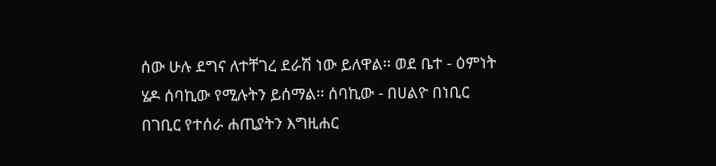ሰው ሁሉ ደግና ለተቸገረ ደራሽ ነው ይለዋል፡፡ ወደ ቤተ - ዕምነት ሄዶ ሰባኪው የሚሉትን ይሰማል፡፡ ሰባኪው - በሀልዮ በነቢር በገቢር የተሰራ ሐጢያትን እግዚሐር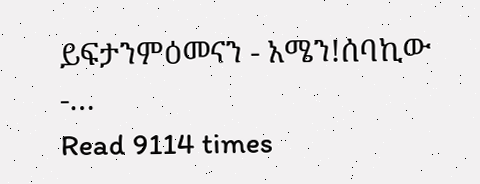ይፍታንምዕመናን - አሜን!ሰባኪው -…
Read 9114 times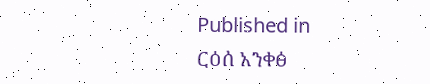Published in
ርዕሰ አንቀፅ